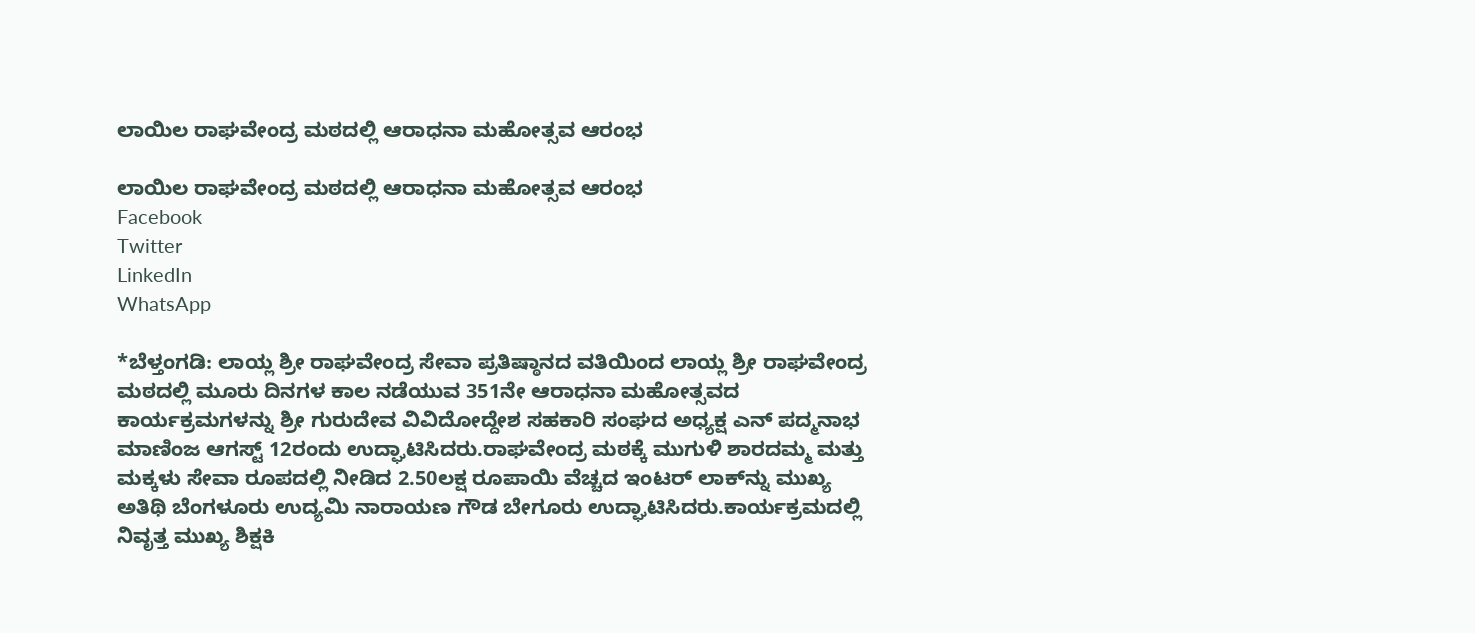ಲಾಯಿಲ ರಾಘವೇಂದ್ರ ಮಠದಲ್ಲಿ ಆರಾಧನಾ ಮಹೋತ್ಸವ ಆರಂಭ

ಲಾಯಿಲ ರಾಘವೇಂದ್ರ ಮಠದಲ್ಲಿ ಆರಾಧನಾ ಮಹೋತ್ಸವ ಆರಂಭ
Facebook
Twitter
LinkedIn
WhatsApp

*ಬೆಳ್ತಂಗಡಿ: ಲಾಯ್ಲ ಶ್ರೀ ರಾಘವೇಂದ್ರ ಸೇವಾ ಪ್ರತಿಷ್ಠಾನದ ವತಿಯಿಂದ ಲಾಯ್ಲ ಶ್ರೀ ರಾಘವೇಂದ್ರ ಮಠದಲ್ಲಿ ಮೂರು ದಿನಗಳ ಕಾಲ ನಡೆಯುವ 351ನೇ ಆರಾಧನಾ ಮಹೋತ್ಸವದ ಕಾರ್ಯಕ್ರಮಗಳನ್ನು ಶ್ರೀ ಗುರುದೇವ ವಿವಿದೋದ್ದೇಶ ಸಹಕಾರಿ ಸಂಘದ ಅಧ್ಯಕ್ಷ ಎನ್ ಪದ್ಮನಾಭ ಮಾಣಿಂಜ ಆಗಸ್ಟ್ 12ರಂದು ಉದ್ಘಾಟಿಸಿದರು.ರಾಘವೇಂದ್ರ ಮಠಕ್ಕೆ ಮುಗುಳಿ ಶಾರದಮ್ಮ ಮತ್ತು ಮಕ್ಕಳು ಸೇವಾ ರೂಪದಲ್ಲಿ ನೀಡಿದ 2.50ಲಕ್ಷ ರೂಪಾಯಿ ವೆಚ್ಚದ ಇಂಟರ್ ಲಾಕ್‌ನ್ನು ಮುಖ್ಯ ಅತಿಥಿ ಬೆಂಗಳೂರು ಉದ್ಯಮಿ ನಾರಾಯಣ ಗೌಡ ಬೇಗೂರು ಉದ್ಘಾಟಿಸಿದರು.ಕಾರ್ಯಕ್ರಮದಲ್ಲಿ ನಿವೃತ್ತ ಮುಖ್ಯ ಶಿಕ್ಷಕಿ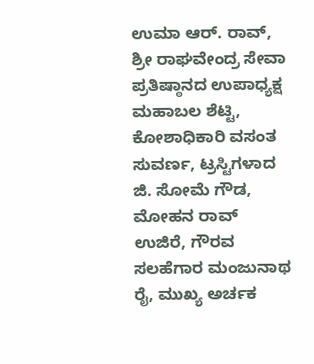ಉಮಾ ಆರ್. ರಾವ್, ಶ್ರೀ ರಾಘವೇಂದ್ರ ಸೇವಾ ಪ್ರತಿಷ್ಠಾನದ ಉಪಾಧ್ಯಕ್ಷ ಮಹಾಬಲ ಶೆಟ್ಟಿ, ಕೋಶಾಧಿಕಾರಿ ವಸಂತ ಸುವರ್ಣ, ಟ್ರಸ್ಟಿಗಳಾದ ಜಿ. ಸೋಮೆ ಗೌಡ, ಮೋಹನ ರಾವ್ ಉಜಿರೆ, ಗೌರವ ಸಲಹೆಗಾರ ಮಂಜುನಾಥ ರೈ, ಮುಖ್ಯ ಅರ್ಚಕ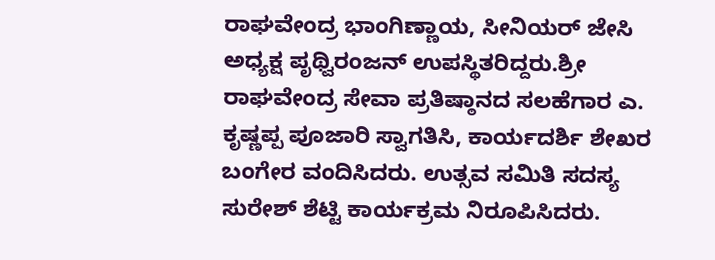ರಾಘವೇಂದ್ರ ಭಾಂಗಿಣ್ಣಾಯ, ಸೀನಿಯರ್ ಜೇಸಿ ಅಧ್ಯಕ್ಷ ಪೃಥ್ವಿರಂಜನ್ ಉಪಸ್ಥಿತರಿದ್ದರು.ಶ್ರೀ ರಾಘವೇಂದ್ರ ಸೇವಾ ಪ್ರತಿಷ್ಠಾನದ ಸಲಹೆಗಾರ ಎ. ಕೃಷ್ಣಪ್ಪ ಪೂಜಾರಿ ಸ್ವಾಗತಿಸಿ, ಕಾರ್ಯದರ್ಶಿ ಶೇಖರ ಬಂಗೇರ ವಂದಿಸಿದರು. ಉತ್ಸವ ಸಮಿತಿ ಸದಸ್ಯ ಸುರೇಶ್ ಶೆಟ್ಟಿ ಕಾರ್ಯಕ್ರಮ ನಿರೂಪಿಸಿದರು.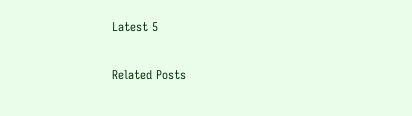Latest 5

Related Posts